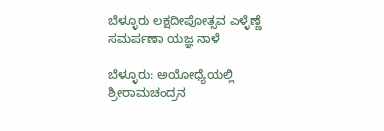ಬೆಳ್ಳೂರು ಲಕ್ಷದೀಪೋತ್ಸವ ಎಳ್ಳೆಣ್ಣೆ ಸಮರ್ಪಣಾ ಯಜ್ಞ ನಾಳೆ

ಬೆಳ್ಳೂರು: ಅಯೋಧ್ಯೆಯಲ್ಲಿ ಶ್ರೀರಾಮಚಂದ್ರನ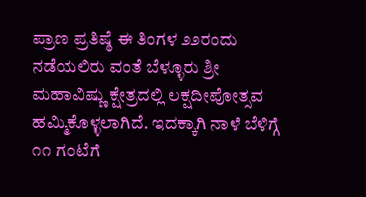ಪ್ರಾಣ ಪ್ರತಿಷ್ಠೆ ಈ ತಿಂಗಳ ೨೨ರಂದು ನಡೆಯಲಿರು ವಂತೆ ಬೆಳ್ಳೂರು ಶ್ರೀ ಮಹಾವಿಷ್ಣು ಕ್ಷೇತ್ರದಲ್ಲಿ ಲಕ್ಷದೀಪೋತ್ಸವ ಹಮ್ಮಿಕೊಳ್ಳಲಾಗಿದೆ. ಇದಕ್ಕಾಗಿ ನಾಳೆ ಬೆಳಿಗ್ಗೆ ೧೧ ಗಂಟೆಗೆ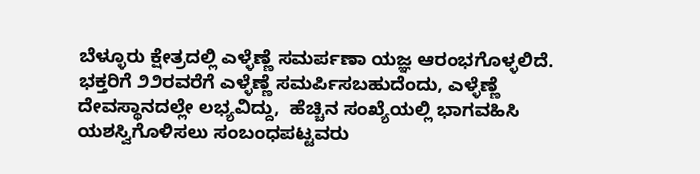ಬೆಳ್ಳೂರು ಕ್ಷೇತ್ರದಲ್ಲಿ ಎಳ್ಳೆಣ್ಣೆ ಸಮರ್ಪಣಾ ಯಜ್ಞ ಆರಂಭಗೊಳ್ಳಲಿದೆ. ಭಕ್ತರಿಗೆ ೨೨ರವರೆಗೆ ಎಳ್ಳೆಣ್ಣೆ ಸಮರ್ಪಿಸಬಹುದೆಂದು, ಎಳ್ಳೆಣ್ಣೆ ದೇವಸ್ಥಾನದಲ್ಲೇ ಲಭ್ಯವಿದ್ದು,  ಹೆಚ್ಚಿನ ಸಂಖ್ಯೆಯಲ್ಲಿ ಭಾಗವಹಿಸಿ ಯಶಸ್ವಿಗೊಳಿಸಲು ಸಂಬಂಧಪಟ್ಟವರು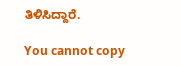ತಿಳಿಸಿದ್ದಾರೆ.

You cannot copy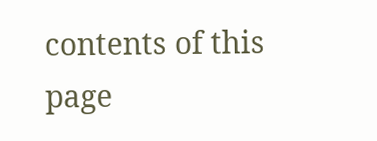contents of this page